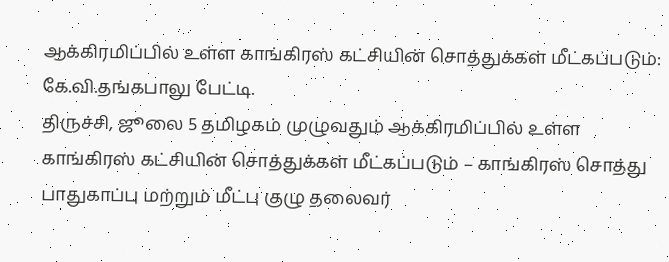ஆக்கிரமிப்பில் உள்ள காங்கிரஸ் கட்சியின் சொத்துக்கள் மீட்கப்படும்: கே.வி.தங்கபாலு பேட்டி.
திருச்சி, ஜூலை 5 தமிழகம் முழுவதும் ஆக்கிரமிப்பில் உள்ள காங்கிரஸ் கட்சியின் சொத்துக்கள் மீட்கப்படும் – காங்கிரஸ் சொத்து பாதுகாப்பு மற்றும் மீட்பு குழு தலைவர்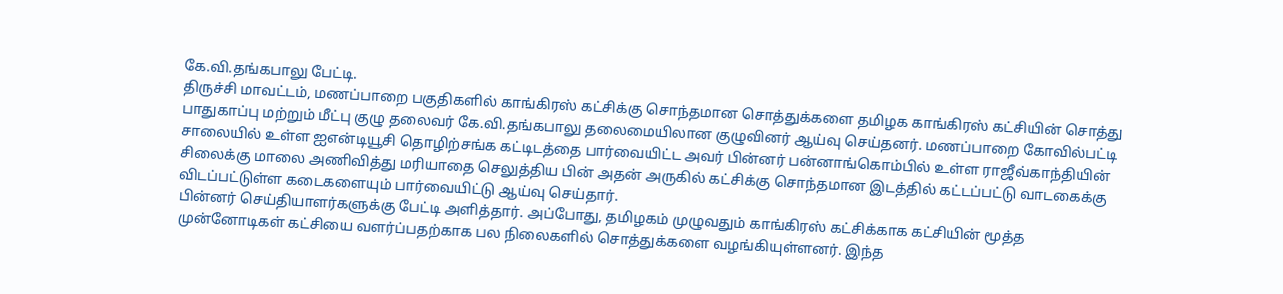கே.வி.தங்கபாலு பேட்டி.
திருச்சி மாவட்டம், மணப்பாறை பகுதிகளில் காங்கிரஸ் கட்சிக்கு சொந்தமான சொத்துக்களை தமிழக காங்கிரஸ் கட்சியின் சொத்து பாதுகாப்பு மற்றும் மீட்பு குழு தலைவர் கே.வி.தங்கபாலு தலைமையிலான குழுவினர் ஆய்வு செய்தனர். மணப்பாறை கோவில்பட்டி சாலையில் உள்ள ஐஎன்டியூசி தொழிற்சங்க கட்டிடத்தை பார்வையிட்ட அவர் பின்னர் பன்னாங்கொம்பில் உள்ள ராஜீவ்காந்தியின் சிலைக்கு மாலை அணிவித்து மரியாதை செலுத்திய பின் அதன் அருகில் கட்சிக்கு சொந்தமான இடத்தில் கட்டப்பட்டு வாடகைக்கு விடப்பட்டுள்ள கடைகளையும் பார்வையிட்டு ஆய்வு செய்தார்.
பின்னர் செய்தியாளர்களுக்கு பேட்டி அளித்தார். அப்போது, தமிழகம் முழுவதும் காங்கிரஸ் கட்சிக்காக கட்சியின் மூத்த முன்னோடிகள் கட்சியை வளர்ப்பதற்காக பல நிலைகளில் சொத்துக்களை வழங்கியுள்ளனர். இந்த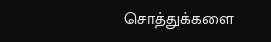சொத்துக்களை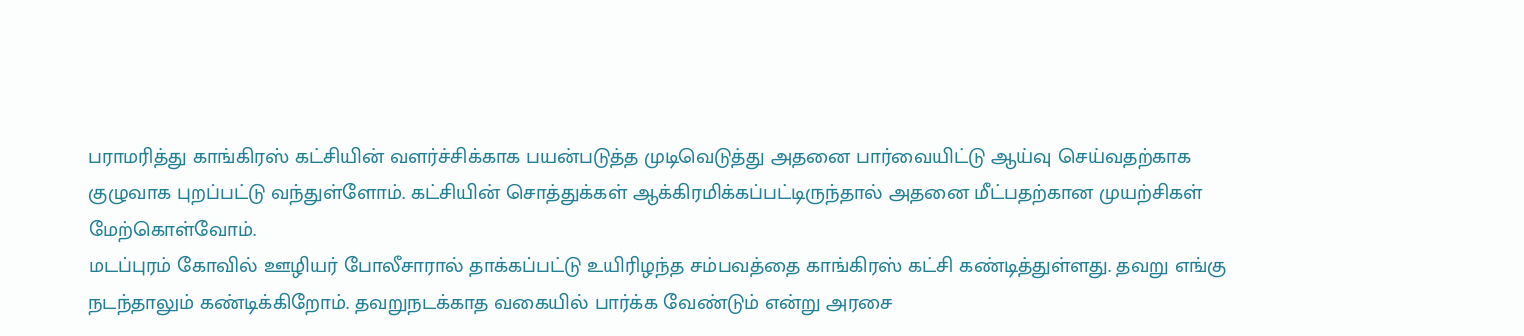பராமரித்து காங்கிரஸ் கட்சியின் வளர்ச்சிக்காக பயன்படுத்த முடிவெடுத்து அதனை பார்வையிட்டு ஆய்வு செய்வதற்காக குழுவாக புறப்பட்டு வந்துள்ளோம். கட்சியின் சொத்துக்கள் ஆக்கிரமிக்கப்பட்டிருந்தால் அதனை மீட்பதற்கான முயற்சிகள் மேற்கொள்வோம்.
மடப்புரம் கோவில் ஊழியர் போலீசாரால் தாக்கப்பட்டு உயிரிழந்த சம்பவத்தை காங்கிரஸ் கட்சி கண்டித்துள்ளது. தவறு எங்கு நடந்தாலும் கண்டிக்கிறோம். தவறுநடக்காத வகையில் பார்க்க வேண்டும் என்று அரசை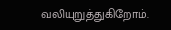வலியுறுத்துகிறோம்.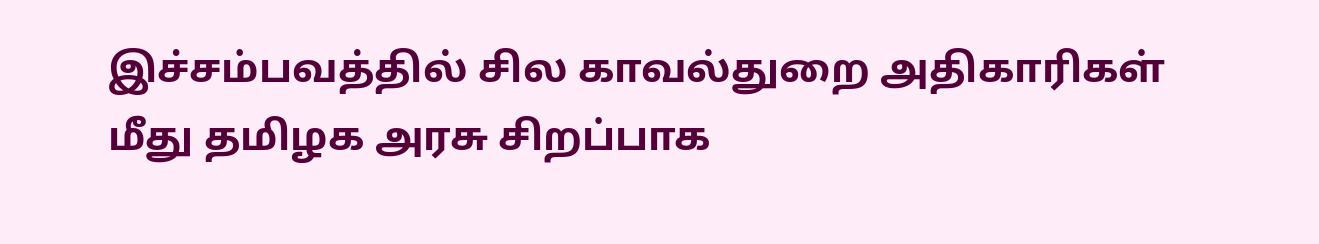இச்சம்பவத்தில் சில காவல்துறை அதிகாரிகள் மீது தமிழக அரசு சிறப்பாக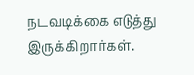நடவடிக்கை எடுத்து இருக்கிறார்கள்.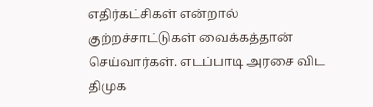எதிர்கட்சிகள் என்றால் குற்றச்சாட்டுகள் வைக்கத்தான் செய்வார்கள். எடப்பாடி அரசை விட திமுக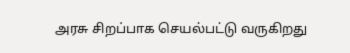அரசு சிறப்பாக செயல்பட்டு வருகிறது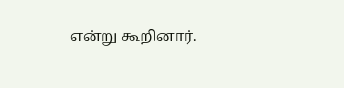என்று கூறினார்.